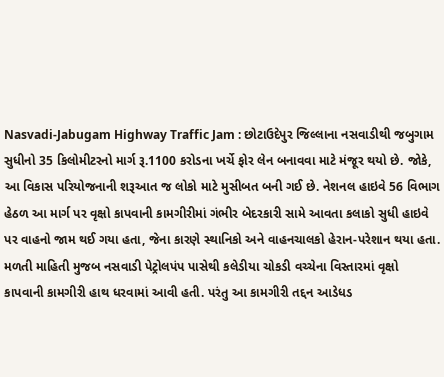Nasvadi-Jabugam Highway Traffic Jam : છોટાઉદેપુર જિલ્લાના નસવાડીથી જબુગામ સુધીનો 35 કિલોમીટરનો માર્ગ રૂ.1100 કરોડના ખર્ચે ફોર લેન બનાવવા માટે મંજૂર થયો છે. જોકે, આ વિકાસ પરિયોજનાની શરૂઆત જ લોકો માટે મુસીબત બની ગઈ છે. નેશનલ હાઇવે 56 વિભાગ હેઠળ આ માર્ગ પર વૃક્ષો કાપવાની કામગીરીમાં ગંભીર બેદરકારી સામે આવતા કલાકો સુધી હાઇવે પર વાહનો જામ થઈ ગયા હતા, જેના કારણે સ્થાનિકો અને વાહનચાલકો હેરાન-પરેશાન થયા હતા.
મળતી માહિતી મુજબ નસવાડી પેટ્રોલપંપ પાસેથી કલેડીયા ચોકડી વચ્ચેના વિસ્તારમાં વૃક્ષો કાપવાની કામગીરી હાથ ધરવામાં આવી હતી. પરંતુ આ કામગીરી તદ્દન આડેધડ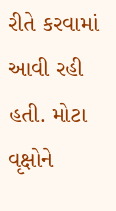રીતે કરવામાં આવી રહી હતી. મોટા વૃક્ષોને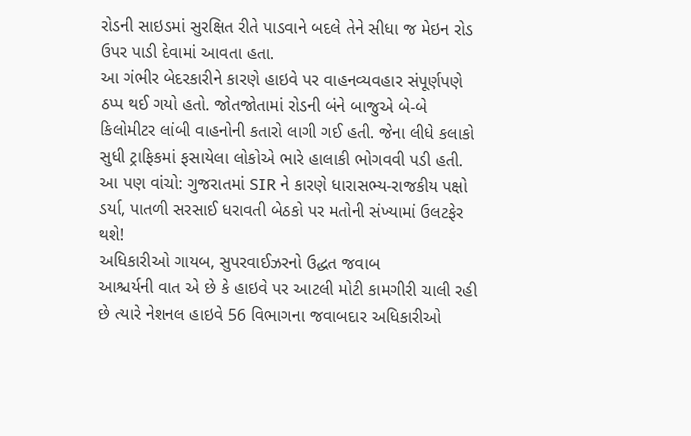રોડની સાઇડમાં સુરક્ષિત રીતે પાડવાને બદલે તેને સીધા જ મેઇન રોડ ઉપર પાડી દેવામાં આવતા હતા.
આ ગંભીર બેદરકારીને કારણે હાઇવે પર વાહનવ્યવહાર સંપૂર્ણપણે ઠપ્પ થઈ ગયો હતો. જોતજોતામાં રોડની બંને બાજુએ બે-બે કિલોમીટર લાંબી વાહનોની કતારો લાગી ગઈ હતી. જેના લીધે કલાકો સુધી ટ્રાફિકમાં ફસાયેલા લોકોએ ભારે હાલાકી ભોગવવી પડી હતી.
આ પણ વાંચો: ગુજરાતમાં SIR ને કારણે ધારાસભ્ય-રાજકીય પક્ષો ડર્યા, પાતળી સરસાઈ ધરાવતી બેઠકો પર મતોની સંખ્યામાં ઉલટફેર થશે!
અધિકારીઓ ગાયબ, સુપરવાઈઝરનો ઉદ્ધત જવાબ
આશ્ચર્યની વાત એ છે કે હાઇવે પર આટલી મોટી કામગીરી ચાલી રહી છે ત્યારે નેશનલ હાઇવે 56 વિભાગના જવાબદાર અધિકારીઓ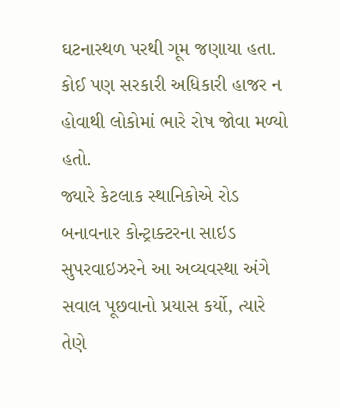ઘટનાસ્થળ પરથી ગૂમ જણાયા હતા. કોઈ પણ સરકારી અધિકારી હાજર ન હોવાથી લોકોમાં ભારે રોષ જોવા મળ્યો હતો.
જ્યારે કેટલાક સ્થાનિકોએ રોડ બનાવનાર કોન્ટ્રાક્ટરના સાઇડ સુપરવાઇઝરને આ અવ્યવસ્થા અંગે સવાલ પૂછવાનો પ્રયાસ કર્યો, ત્યારે તેણે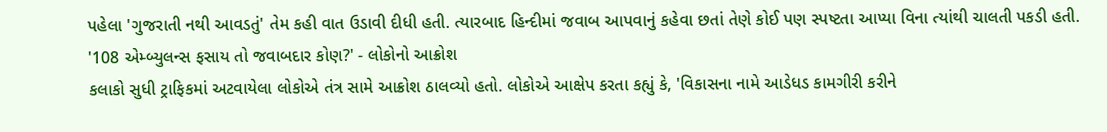પહેલા 'ગુજરાતી નથી આવડતું' તેમ કહી વાત ઉડાવી દીધી હતી. ત્યારબાદ હિન્દીમાં જવાબ આપવાનું કહેવા છતાં તેણે કોઈ પણ સ્પષ્ટતા આપ્યા વિના ત્યાંથી ચાલતી પકડી હતી.
'108 એમ્બ્યુલન્સ ફસાય તો જવાબદાર કોણ?' - લોકોનો આક્રોશ
કલાકો સુધી ટ્રાફિકમાં અટવાયેલા લોકોએ તંત્ર સામે આક્રોશ ઠાલવ્યો હતો. લોકોએ આક્ષેપ કરતા કહ્યું કે, 'વિકાસના નામે આડેધડ કામગીરી કરીને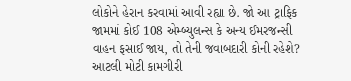લોકોને હેરાન કરવામાં આવી રહ્યા છે. જો આ ટ્રાફિક જામમાં કોઈ 108 એમ્બ્યુલન્સ કે અન્ય ઈમરજન્સી વાહન ફસાઈ જાય, તો તેની જવાબદારી કોની રહેશે? આટલી મોટી કામગીરી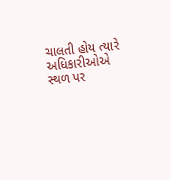ચાલતી હોય ત્યારે અધિકારીઓએ સ્થળ પર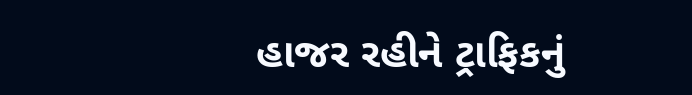હાજર રહીને ટ્રાફિકનું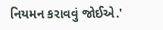નિયમન કરાવવું જોઈએ.'